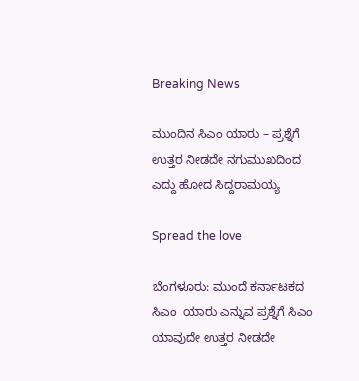Breaking News

ಮುಂದಿನ ಸಿಎಂ ಯಾರು – ಪ್ರಶ್ನೆಗೆ ಉತ್ತರ ನೀಡದೇ ನಗುಮುಖದಿಂದ ಎದ್ದು ಹೋದ ಸಿದ್ದರಾಮಯ್ಯ

Spread the love

ಬೆಂಗಳೂರು: ಮುಂದೆ ಕರ್ನಾಟಕದ ಸಿಎಂ  ಯಾರು ಎನ್ನುವ ಪ್ರಶ್ನೆಗೆ ಸಿಎಂ ಯಾವುದೇ ಉತ್ತರ ನೀಡದೇ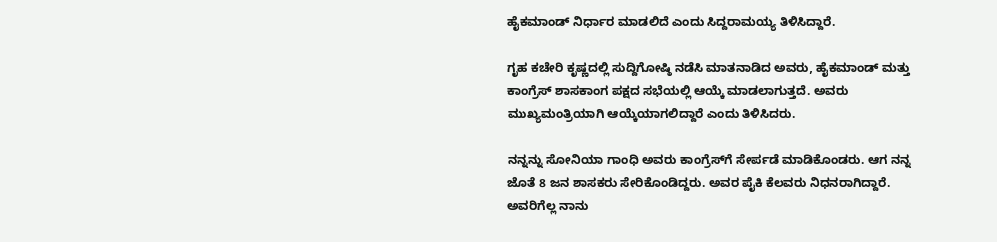ಹೈಕಮಾಂಡ್‌ ನಿರ್ಧಾರ ಮಾಡಲಿದೆ ಎಂದು ಸಿದ್ದರಾಮಯ್ಯ ತಿಳಿಸಿದ್ದಾರೆ.

ಗೃಹ ಕಚೇರಿ ಕೃಷ್ಣದಲ್ಲಿ ಸುದ್ದಿಗೋಷ್ಠಿ ನಡೆಸಿ ಮಾತನಾಡಿದ ಅವರು, ಹೈಕಮಾಂಡ್‌ ಮತ್ತು ಕಾಂಗ್ರೆಸ್‌ ಶಾಸಕಾಂಗ ಪಕ್ಷದ ಸಭೆಯಲ್ಲಿ ಆಯ್ಕೆ ಮಾಡಲಾಗುತ್ತದೆ. ಅವರು ಮುಖ್ಯಮಂತ್ರಿಯಾಗಿ ಆಯ್ಕೆಯಾಗಲಿದ್ದಾರೆ ಎಂದು ತಿಳಿಸಿದರು.

ನನ್ನನ್ನು ಸೋನಿಯಾ ಗಾಂಧಿ ಅವರು‌ ಕಾಂಗ್ರೆಸ್‌ಗೆ ಸೇರ್ಪಡೆ ಮಾಡಿಕೊಂಡರು. ಆಗ ನನ್ನ ಜೊತೆ 8 ಜನ‌ ಶಾಸಕರು ಸೇರಿಕೊಂಡಿದ್ದರು. ಅವರ ಪೈಕಿ ಕೆಲವರು ನಿಧನರಾಗಿದ್ದಾರೆ. ಅವರಿಗೆಲ್ಲ ನಾನು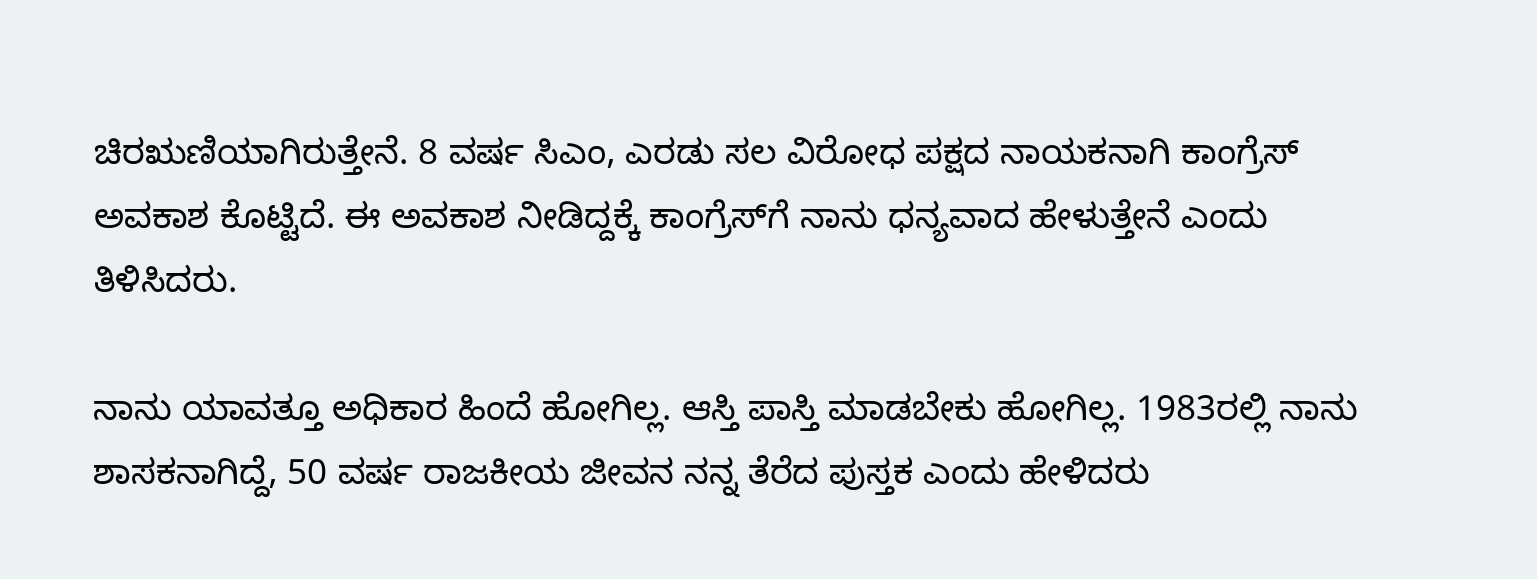ಚಿರಋಣಿಯಾಗಿರುತ್ತೇನೆ. 8 ವರ್ಷ ಸಿಎಂ, ಎರಡು ಸಲ ವಿರೋಧ ಪಕ್ಷದ ನಾಯಕನಾಗಿ ಕಾಂಗ್ರೆಸ್ ಅವಕಾಶ ಕೊಟ್ಟಿದೆ. ಈ ಅವಕಾಶ ನೀಡಿದ್ದಕ್ಕೆ ಕಾಂಗ್ರೆಸ್‌ಗೆ ನಾನು ಧನ್ಯವಾದ ಹೇಳುತ್ತೇನೆ ಎಂದು ತಿಳಿಸಿದರು.

ನಾನು ಯಾವತ್ತೂ ಅಧಿಕಾರ ಹಿಂದೆ ಹೋಗಿಲ್ಲ. ಆಸ್ತಿ ಪಾಸ್ತಿ ಮಾಡಬೇಕು ಹೋಗಿಲ್ಲ. 1983ರಲ್ಲಿ ನಾನು ಶಾಸಕನಾಗಿದ್ದೆ, 50 ವರ್ಷ ರಾಜಕೀಯ ಜೀವನ ನನ್ನ ತೆರೆದ ಪುಸ್ತಕ ಎಂದು ಹೇಳಿದರು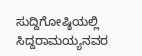ಸುದ್ದಿಗೋಷ್ಠಿಯಲ್ಲಿ ಸಿದ್ದರಾಮಯ್ಯನವರ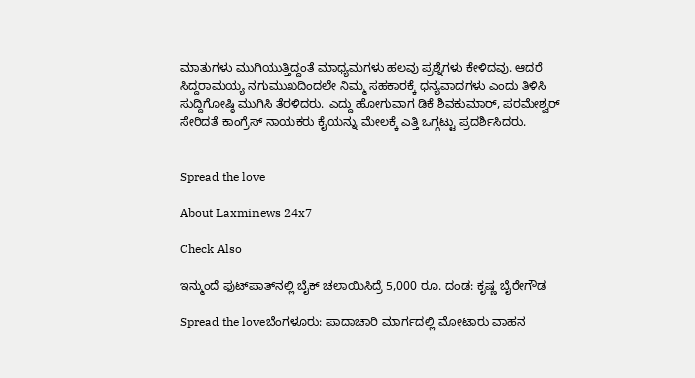ಮಾತುಗಳು ಮುಗಿಯುತ್ತಿದ್ದಂತೆ ಮಾಧ್ಯಮಗಳು ಹಲವು ಪ್ರಶ್ನೆಗಳು ಕೇಳಿದವು. ಆದರೆ ಸಿದ್ದರಾಮಯ್ಯ ನಗುಮುಖದಿಂದಲೇ ನಿಮ್ಮ ಸಹಕಾರಕ್ಕೆ ಧನ್ಯವಾದಗಳು ಎಂದು ತಿಳಿಸಿ ಸುದ್ದಿಗೋಷ್ಠಿ ಮುಗಿಸಿ ತೆರಳಿದರು. ಎದ್ದು ಹೋಗುವಾಗ ಡಿಕೆ ಶಿವಕುಮಾರ್‌, ಪರಮೇಶ್ವರ್‌ ಸೇರಿದತೆ ಕಾಂಗ್ರೆಸ್‌ ನಾಯಕರು ಕೈಯನ್ನು ಮೇಲಕ್ಕೆ ಎತ್ತಿ ಒಗ್ಗಟ್ಟು ಪ್ರದರ್ಶಿಸಿದರು.


Spread the love

About Laxminews 24x7

Check Also

ಇನ್ಮುಂದೆ ಫುಟ್‌ಪಾತ್‌ನಲ್ಲಿ ಬೈಕ್ ಚಲಾಯಿಸಿದ್ರೆ 5,000 ರೂ. ದಂಡ: ಕೃಷ್ಣ ಬೈರೇಗೌಡ

Spread the loveಬೆಂಗಳೂರು: ಪಾದಾಚಾರಿ ಮಾರ್ಗದಲ್ಲಿ ಮೋಟಾರು ವಾಹನ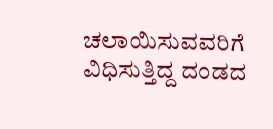ಚಲಾಯಿಸುವವರಿಗೆ ವಿಧಿಸುತ್ತಿದ್ದ ದಂಡದ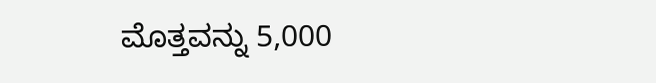ಮೊತ್ತವನ್ನು 5,000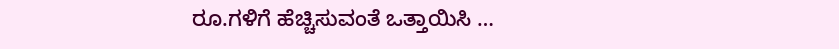ರೂ.ಗಳಿಗೆ ಹೆಚ್ಚಿಸುವಂತೆ ಒತ್ತಾಯಿಸಿ …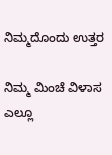ನಿಮ್ಮದೊಂದು ಉತ್ತರ

ನಿಮ್ಮ ಮಿಂಚೆ ವಿಳಾಸ ಎಲ್ಲೂ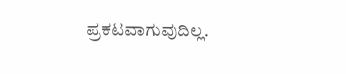ಪ್ರಕಟವಾಗುವುದಿಲ್ಲ.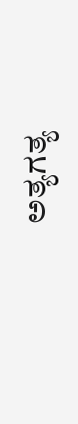ಅತ್ಯಗತ್ಯ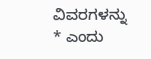ವಿವರಗಳನ್ನು * ಎಂದು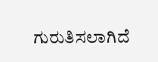ಗುರುತಿಸಲಾಗಿದೆ